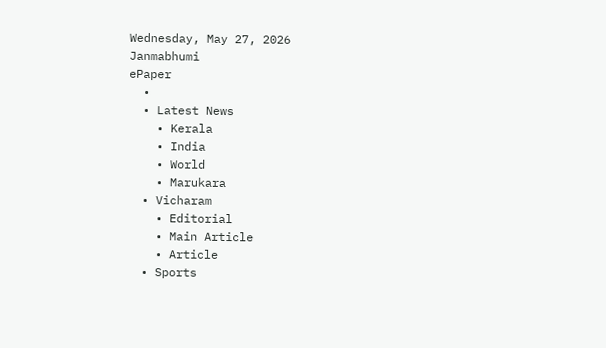Wednesday, May 27, 2026
Janmabhumi
ePaper
  •
  • Latest News
    • Kerala
    • India
    • World
    • Marukara
  • Vicharam
    • Editorial
    • Main Article
    • Article
  • Sports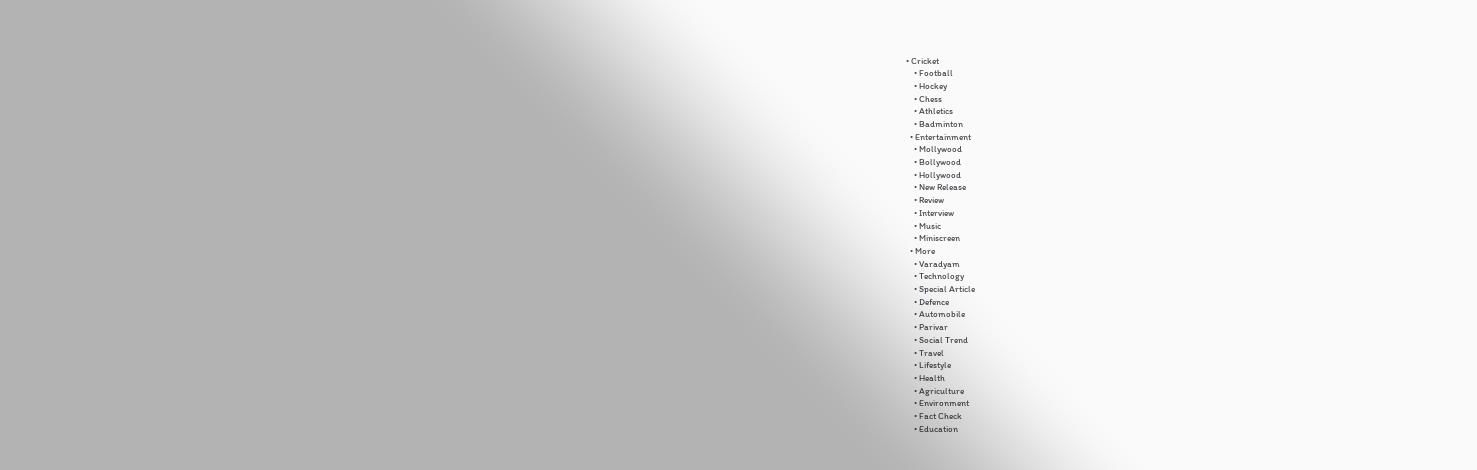• Cricket
    • Football
    • Hockey
    • Chess
    • Athletics
    • Badminton
  • Entertainment
    • Mollywood
    • Bollywood
    • Hollywood
    • New Release
    • Review
    • Interview
    • Music
    • Miniscreen
  • More
    • Varadyam
    • Technology
    • Special Article
    • Defence
    • Automobile
    • Parivar
    • Social Trend
    • Travel
    • Lifestyle
    • Health
    • Agriculture
    • Environment
    • Fact Check
    • Education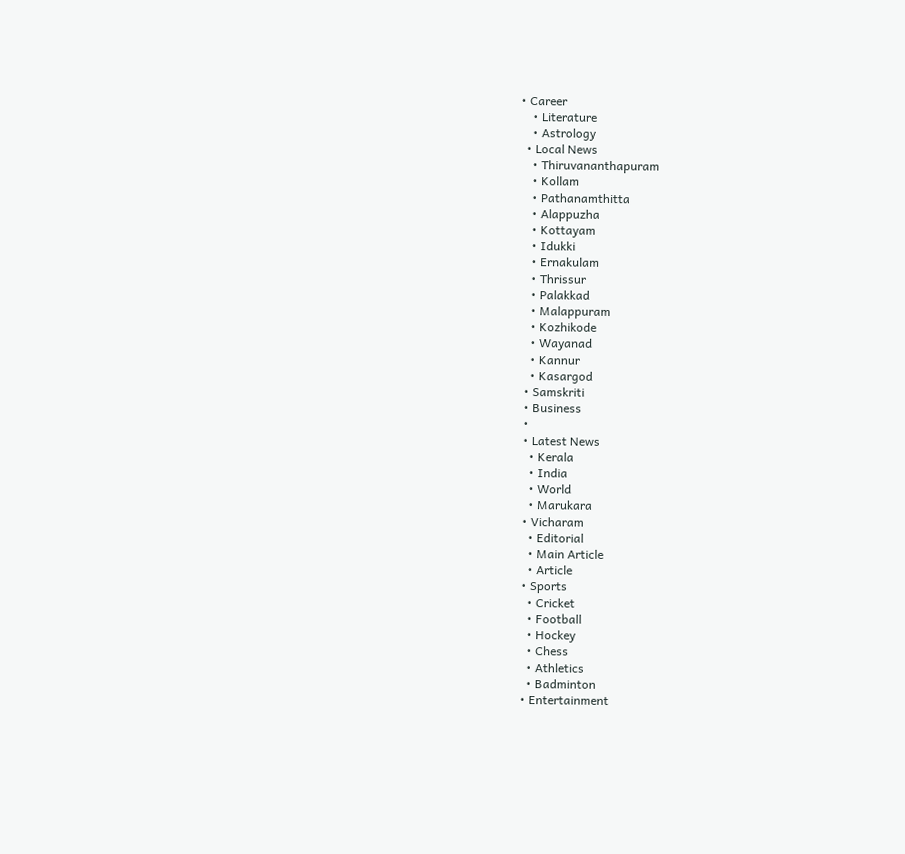• Career
    • Literature
    • Astrology
  • Local News
    • Thiruvananthapuram
    • Kollam
    • Pathanamthitta
    • Alappuzha
    • Kottayam
    • Idukki
    • Ernakulam
    • Thrissur
    • Palakkad
    • Malappuram
    • Kozhikode
    • Wayanad
    • Kannur
    • Kasargod
  • Samskriti
  • Business
  •
  • Latest News
    • Kerala
    • India
    • World
    • Marukara
  • Vicharam
    • Editorial
    • Main Article
    • Article
  • Sports
    • Cricket
    • Football
    • Hockey
    • Chess
    • Athletics
    • Badminton
  • Entertainment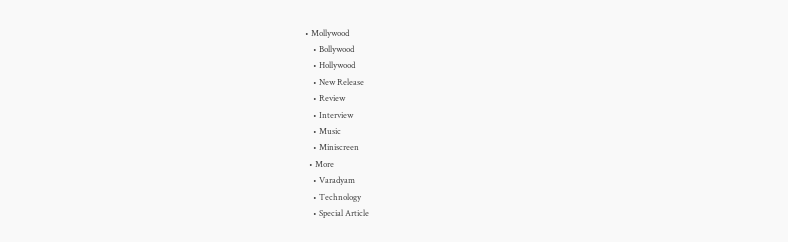• Mollywood
    • Bollywood
    • Hollywood
    • New Release
    • Review
    • Interview
    • Music
    • Miniscreen
  • More
    • Varadyam
    • Technology
    • Special Article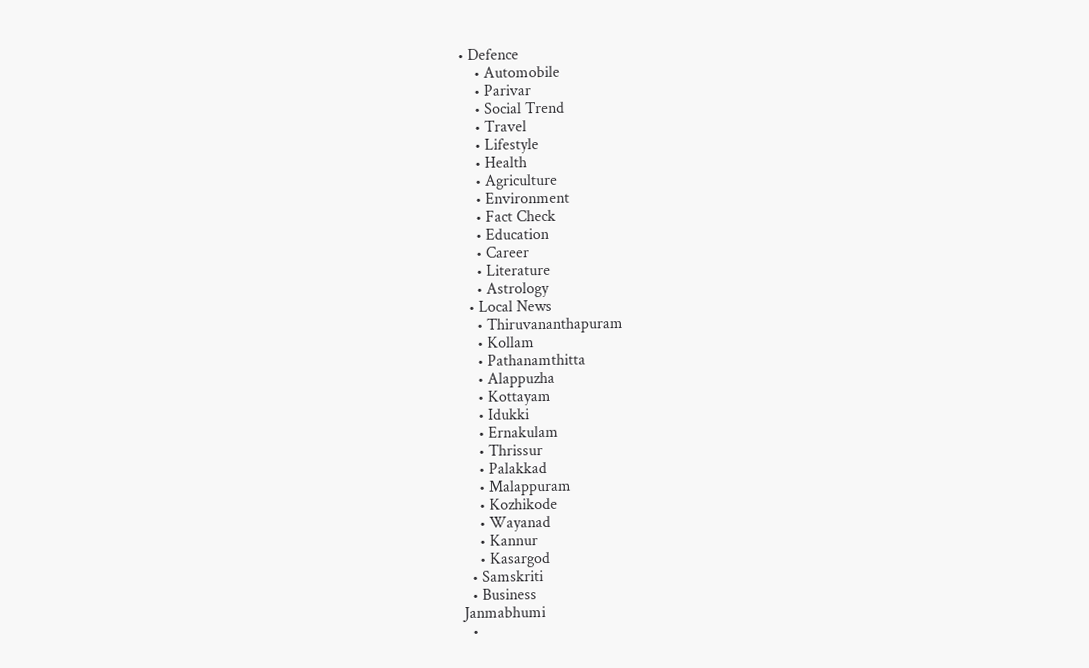• Defence
    • Automobile
    • Parivar
    • Social Trend
    • Travel
    • Lifestyle
    • Health
    • Agriculture
    • Environment
    • Fact Check
    • Education
    • Career
    • Literature
    • Astrology
  • Local News
    • Thiruvananthapuram
    • Kollam
    • Pathanamthitta
    • Alappuzha
    • Kottayam
    • Idukki
    • Ernakulam
    • Thrissur
    • Palakkad
    • Malappuram
    • Kozhikode
    • Wayanad
    • Kannur
    • Kasargod
  • Samskriti
  • Business
Janmabhumi
  •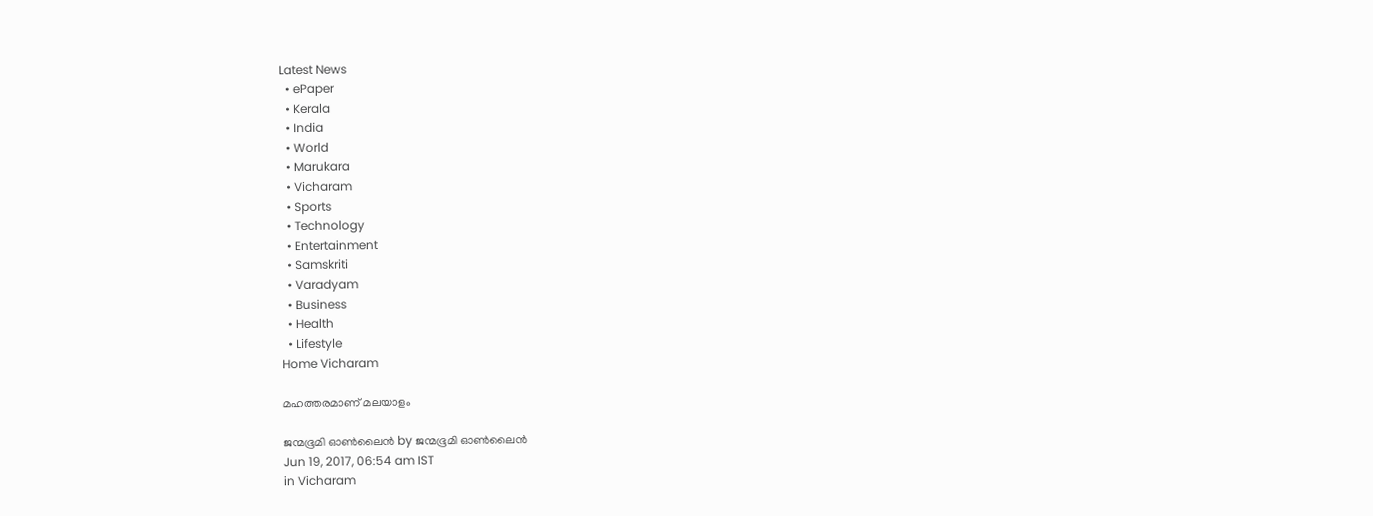Latest News
  • ePaper
  • Kerala
  • India
  • World
  • Marukara
  • Vicharam
  • Sports
  • Technology
  • Entertainment
  • Samskriti
  • Varadyam
  • Business
  • Health
  • Lifestyle
Home Vicharam

മഹത്തരമാണ് മലയാളം

ജന്മഭൂമി ഓണ്‍ലൈന്‍ by ജന്മഭൂമി ഓണ്‍ലൈന്‍
Jun 19, 2017, 06:54 am IST
in Vicharam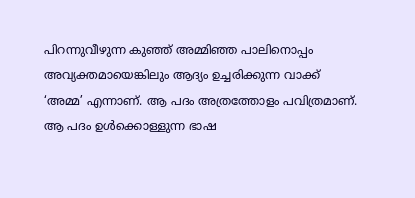പിറന്നുവീഴുന്ന കുഞ്ഞ് അമ്മിഞ്ഞ പാലിനൊപ്പം അവ്യക്തമായെങ്കിലും ആദ്യം ഉച്ചരിക്കുന്ന വാക്ക് ‘അമ്മ’ എന്നാണ്. ആ പദം അത്രത്തോളം പവിത്രമാണ്. ആ പദം ഉള്‍ക്കൊള്ളുന്ന ഭാഷ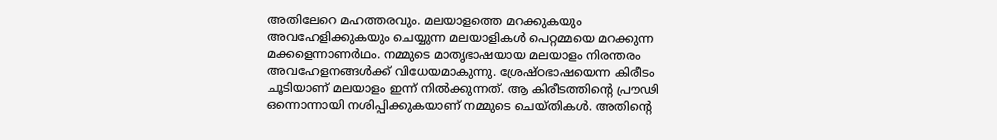അതിലേറെ മഹത്തരവും. മലയാളത്തെ മറക്കുകയും അവഹേളിക്കുകയും ചെയ്യുന്ന മലയാളികള്‍ പെറ്റമ്മയെ മറക്കുന്ന മക്കളെന്നാണര്‍ഥം. നമ്മുടെ മാതൃഭാഷയായ മലയാളം നിരന്തരം അവഹേളനങ്ങള്‍ക്ക് വിധേയമാകുന്നു. ശ്രേഷ്ഠഭാഷയെന്ന കിരീടം ചൂടിയാണ് മലയാളം ഇന്ന് നില്‍ക്കുന്നത്. ആ കിരീടത്തിന്റെ പ്രൗഢി ഒന്നൊന്നായി നശിപ്പിക്കുകയാണ് നമ്മുടെ ചെയ്തികള്‍. അതിന്റെ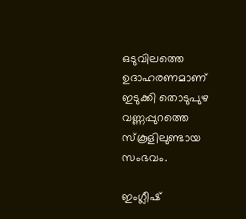ഒടുവിലത്തെ ഉദാഹരണമാണ് ഇടുക്കി തൊടുപുഴ വണ്ണപ്പുറത്തെ സ്‌കൂളിലുണ്ടായ സംഭവം.

ഇംഗ്ലീഷ്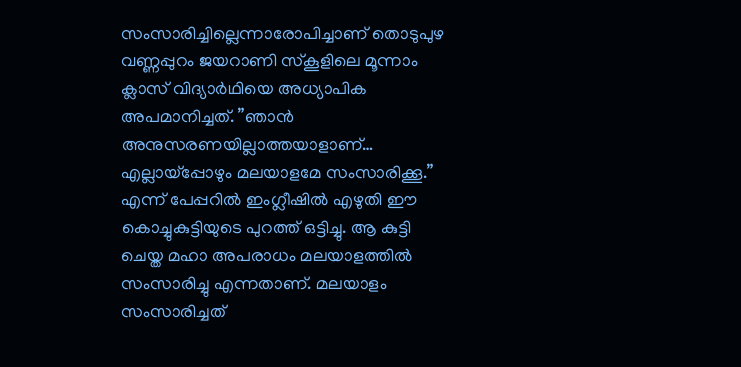സംസാരിച്ചില്ലെന്നാരോപിച്ചാണ് തൊടുപുഴ വണ്ണപ്പുറം ജയറാണി സ്‌കൂളിലെ മൂന്നാം ക്ലാസ് വിദ്യാര്‍ഥിയെ അധ്യാപിക അപമാനിച്ചത്. ”ഞാന്‍ അനുസരണയില്ലാത്തയാളാണ്… എല്ലായ്‌പ്പോഴും മലയാളമേ സംസാരിക്കൂ.” എന്ന് പേപ്പറില്‍ ഇംഗ്ലീഷില്‍ എഴുതി ഈ കൊച്ചുകുട്ടിയുടെ പുറത്ത് ഒട്ടിച്ചു. ആ കുട്ടി ചെയ്ത മഹാ അപരാധം മലയാളത്തില്‍ സംസാരിച്ചു എന്നതാണ്. മലയാളം സംസാരിച്ചത്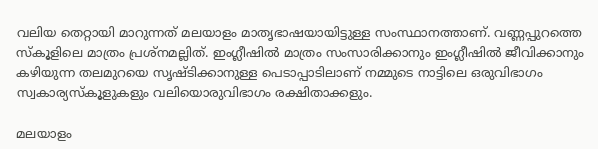വലിയ തെറ്റായി മാറുന്നത് മലയാളം മാതൃഭാഷയായിട്ടുള്ള സംസ്ഥാനത്താണ്. വണ്ണപ്പുറത്തെ സ്‌കൂളിലെ മാത്രം പ്രശ്‌നമല്ലിത്. ഇംഗ്ലീഷില്‍ മാത്രം സംസാരിക്കാനും ഇംഗ്ലീഷില്‍ ജീവിക്കാനും കഴിയുന്ന തലമുറയെ സൃഷ്ടിക്കാനുള്ള പെടാപ്പാടിലാണ് നമ്മുടെ നാട്ടിലെ ഒരുവിഭാഗം സ്വകാര്യസ്‌കൂളുകളും വലിയൊരുവിഭാഗം രക്ഷിതാക്കളും.

മലയാളം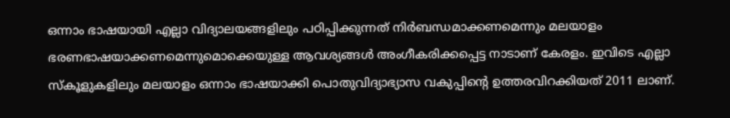ഒന്നാം ഭാഷയായി എല്ലാ വിദ്യാലയങ്ങളിലും പഠിപ്പിക്കുന്നത് നിര്‍ബന്ധമാക്കണമെന്നും മലയാളം ഭരണഭാഷയാക്കണമെന്നുമൊക്കെയുള്ള ആവശ്യങ്ങള്‍ അംഗീകരിക്കപ്പെട്ട നാടാണ് കേരളം. ഇവിടെ എല്ലാ സ്‌കൂളുകളിലും മലയാളം ഒന്നാം ഭാഷയാക്കി പൊതുവിദ്യാഭ്യാസ വകുപ്പിന്റെ ഉത്തരവിറക്കിയത് 2011 ലാണ്.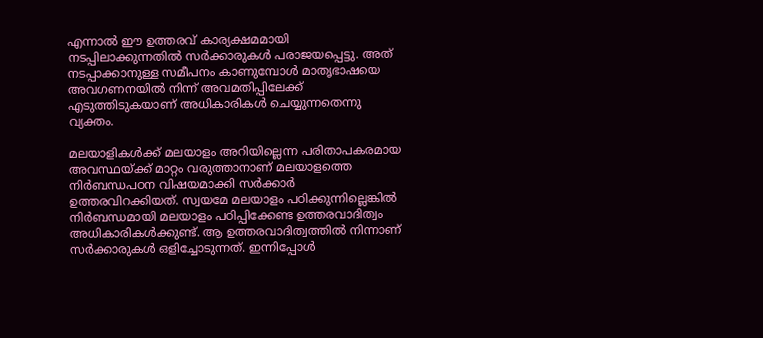എന്നാല്‍ ഈ ഉത്തരവ് കാര്യക്ഷമമായി നടപ്പിലാക്കുന്നതില്‍ സര്‍ക്കാരുകള്‍ പരാജയപ്പെട്ടു. അത് നടപ്പാക്കാനുള്ള സമീപനം കാണുമ്പോള്‍ മാതൃഭാഷയെ അവഗണനയില്‍ നിന്ന് അവമതിപ്പിലേക്ക് എടുത്തിടുകയാണ് അധികാരികള്‍ ചെയ്യുന്നതെന്നു വ്യക്തം.

മലയാളികള്‍ക്ക് മലയാളം അറിയില്ലെന്ന പരിതാപകരമായ അവസ്ഥയ്‌ക്ക് മാറ്റം വരുത്താനാണ് മലയാളത്തെ നിര്‍ബന്ധപഠന വിഷയമാക്കി സര്‍ക്കാര്‍ ഉത്തരവിറക്കിയത്. സ്വയമേ മലയാളം പഠിക്കുന്നില്ലെങ്കില്‍ നിര്‍ബന്ധമായി മലയാളം പഠിപ്പിക്കേണ്ട ഉത്തരവാദിത്വം അധികാരികള്‍ക്കുണ്ട്. ആ ഉത്തരവാദിത്വത്തില്‍ നിന്നാണ് സര്‍ക്കാരുകള്‍ ഒളിച്ചോടുന്നത്. ഇന്നിപ്പോള്‍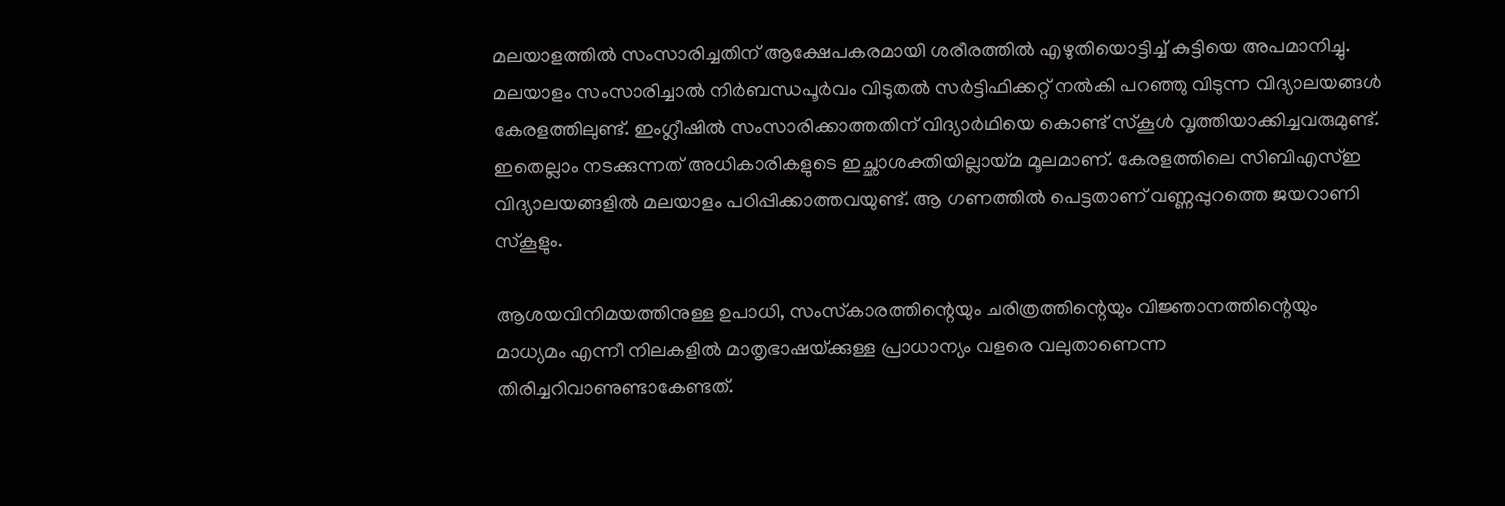മലയാളത്തില്‍ സംസാരിച്ചതിന് ആക്ഷേപകരമായി ശരീരത്തില്‍ എഴുതിയൊട്ടിച്ച് കുട്ടിയെ അപമാനിച്ചു. മലയാളം സംസാരിച്ചാല്‍ നിര്‍ബന്ധപൂര്‍വം വിടുതല്‍ സര്‍ട്ടിഫിക്കറ്റ് നല്‍കി പറഞ്ഞു വിടുന്ന വിദ്യാലയങ്ങള്‍ കേരളത്തിലുണ്ട്. ഇംഗ്ലീഷില്‍ സംസാരിക്കാത്തതിന് വിദ്യാര്‍ഥിയെ കൊണ്ട് സ്‌കൂള്‍ വൃത്തിയാക്കിച്ചവരുമുണ്ട്. ഇതെല്ലാം നടക്കുന്നത് അധികാരികളുടെ ഇച്ഛാശക്തിയില്ലായ്‌മ മൂലമാണ്. കേരളത്തിലെ സിബിഎസ്ഇ വിദ്യാലയങ്ങളില്‍ മലയാളം പഠിപ്പിക്കാത്തവയുണ്ട്. ആ ഗണത്തില്‍ പെട്ടതാണ് വണ്ണപ്പുറത്തെ ജയറാണി സ്‌കൂളും.

ആശയവിനിമയത്തിനുള്ള ഉപാധി, സംസ്‌കാരത്തിന്റെയും ചരിത്രത്തിന്റെയും വിജ്ഞാനത്തിന്റെയും മാധ്യമം എന്നീ നിലകളില്‍ മാതൃഭാഷയ്‌ക്കുള്ള പ്രാധാന്യം വളരെ വലുതാണെന്ന തിരിച്ചറിവാണുണ്ടാകേണ്ടത്.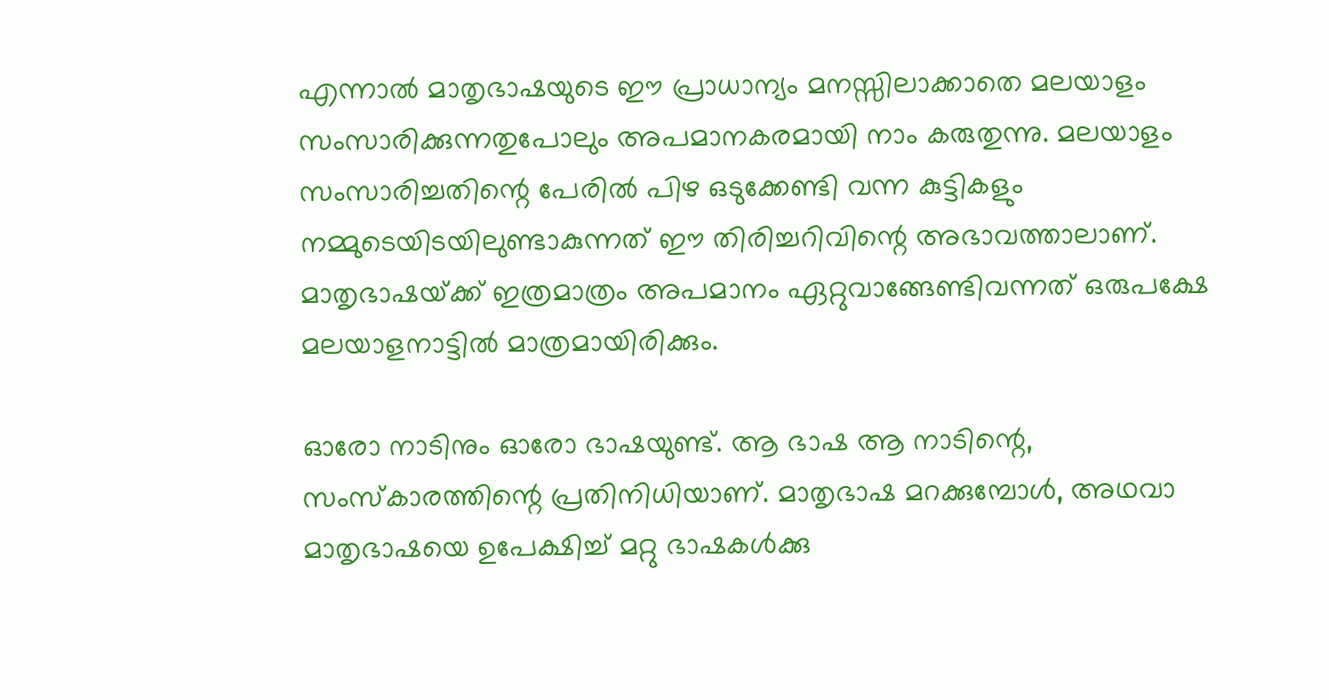എന്നാല്‍ മാതൃഭാഷയുടെ ഈ പ്രാധാന്യം മനസ്സിലാക്കാതെ മലയാളം സംസാരിക്കുന്നതുപോലും അപമാനകരമായി നാം കരുതുന്നു. മലയാളം സംസാരിച്ചതിന്റെ പേരില്‍ പിഴ ഒടുക്കേണ്ടി വന്ന കുട്ടികളും നമ്മുടെയിടയിലുണ്ടാകുന്നത് ഈ തിരിച്ചറിവിന്റെ അഭാവത്താലാണ്. മാതൃഭാഷയ്‌ക്ക് ഇത്രമാത്രം അപമാനം ഏറ്റുവാങ്ങേണ്ടിവന്നത് ഒരുപക്ഷേ മലയാളനാട്ടില്‍ മാത്രമായിരിക്കും.

ഓരോ നാടിനും ഓരോ ഭാഷയുണ്ട്. ആ ഭാഷ ആ നാടിന്റെ, സംസ്‌കാരത്തിന്റെ പ്രതിനിധിയാണ്. മാതൃഭാഷ മറക്കുമ്പോള്‍, അഥവാ മാതൃഭാഷയെ ഉപേക്ഷിച്ച് മറ്റു ഭാഷകള്‍ക്കു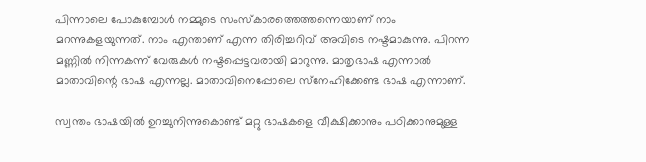പിന്നാലെ പോകുമ്പോള്‍ നമ്മുടെ സംസ്‌കാരത്തെത്തന്നെയാണ് നാം മറന്നുകളയുന്നത്. നാം എന്താണ് എന്ന തിരിച്ചറിവ് അവിടെ നഷ്ടമാകുന്നു. പിറന്ന മണ്ണില്‍ നിന്നകന്ന് വേരുകള്‍ നഷ്ടപ്പെട്ടവരായി മാറുന്നു. മാതൃഭാഷ എന്നാല്‍ മാതാവിന്റെ ഭാഷ എന്നല്ല. മാതാവിനെപ്പോലെ സ്‌നേഹിക്കേണ്ട ഭാഷ എന്നാണ്.

സ്വന്തം ഭാഷയില്‍ ഉറച്ചുനിന്നുകൊണ്ട് മറ്റു ഭാഷകളെ വീക്ഷിക്കാനും പഠിക്കാനുമുള്ള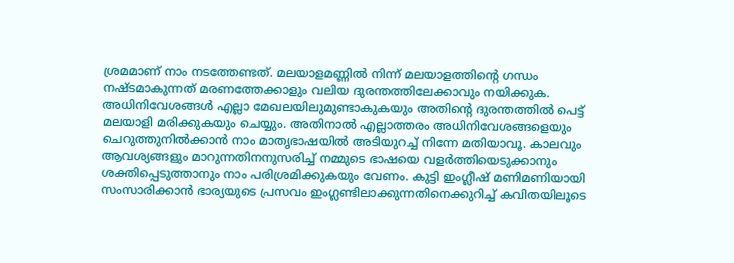ശ്രമമാണ് നാം നടത്തേണ്ടത്. മലയാളമണ്ണില്‍ നിന്ന് മലയാളത്തിന്റെ ഗന്ധം നഷ്ടമാകുന്നത് മരണത്തേക്കാളും വലിയ ദുരന്തത്തിലേക്കാവും നയിക്കുക. അധിനിവേശങ്ങള്‍ എല്ലാ മേഖലയിലുമുണ്ടാകുകയും അതിന്റെ ദുരന്തത്തില്‍ പെട്ട് മലയാളി മരിക്കുകയും ചെയ്യും. അതിനാല്‍ എല്ലാത്തരം അധിനിവേശങ്ങളെയും ചെറുത്തുനില്‍ക്കാന്‍ നാം മാതൃഭാഷയില്‍ അടിയുറച്ച് നിന്നേ മതിയാവൂ. കാലവും ആവശ്യങ്ങളും മാറുന്നതിനനുസരിച്ച് നമ്മുടെ ഭാഷയെ വളര്‍ത്തിയെടുക്കാനും ശക്തിപ്പെടുത്താനും നാം പരിശ്രമിക്കുകയും വേണം. കുട്ടി ഇംഗ്ലീഷ് മണിമണിയായി സംസാരിക്കാന്‍ ഭാര്യയുടെ പ്രസവം ഇംഗ്ലണ്ടിലാക്കുന്നതിനെക്കുറിച്ച് കവിതയിലൂടെ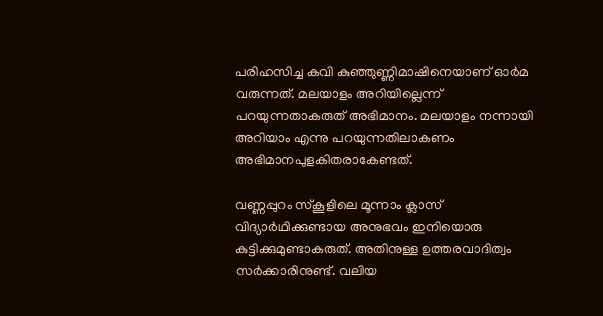പരിഹസിച്ച കവി കുഞ്ഞുണ്ണിമാഷിനെയാണ് ഓര്‍മ വരുന്നത്. മലയാളം അറിയില്ലെന്ന് പറയുന്നതാകരുത് അഭിമാനം. മലയാളം നന്നായി അറിയാം എന്നു പറയുന്നതിലാകണം അഭിമാനപുളകിതരാകേണ്ടത്.

വണ്ണപ്പുറം സ്‌കൂളിലെ മൂന്നാം ക്ലാസ് വിദ്യാര്‍ഥിക്കുണ്ടായ അനുഭവം ഇനിയൊരു കുട്ടിക്കുമുണ്ടാകരുത്. അതിനുള്ള ഉത്തരവാദിത്വം സര്‍ക്കാരിനുണ്ട്. വലിയ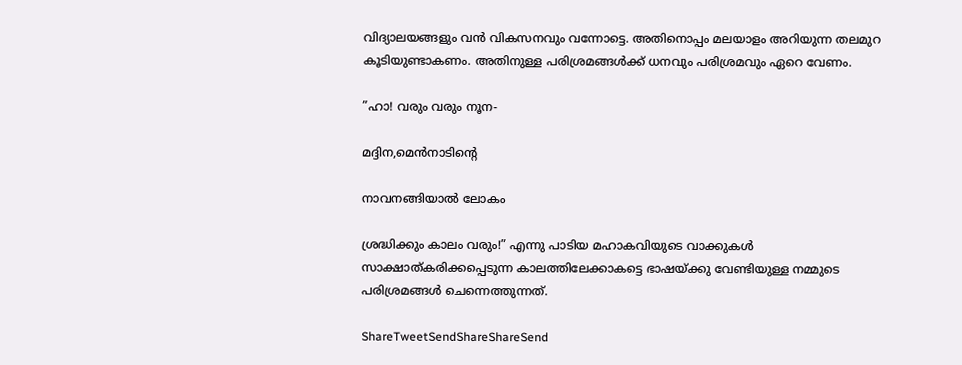വിദ്യാലയങ്ങളും വന്‍ വികസനവും വന്നോട്ടെ. അതിനൊപ്പം മലയാളം അറിയുന്ന തലമുറ കൂടിയുണ്ടാകണം. അതിനുള്ള പരിശ്രമങ്ങള്‍ക്ക് ധനവും പരിശ്രമവും ഏറെ വേണം.

”ഹാ! വരും വരും നൂന-

മദ്ദിന,മെന്‍നാടിന്റെ

നാവനങ്ങിയാല്‍ ലോകം

ശ്രദ്ധിക്കും കാലം വരും!” എന്നു പാടിയ മഹാകവിയുടെ വാക്കുകള്‍ സാക്ഷാത്കരിക്കപ്പെടുന്ന കാലത്തിലേക്കാകട്ടെ ഭാഷയ്‌ക്കു വേണ്ടിയുള്ള നമ്മുടെ പരിശ്രമങ്ങള്‍ ചെന്നെത്തുന്നത്.

ShareTweetSendShareShareSend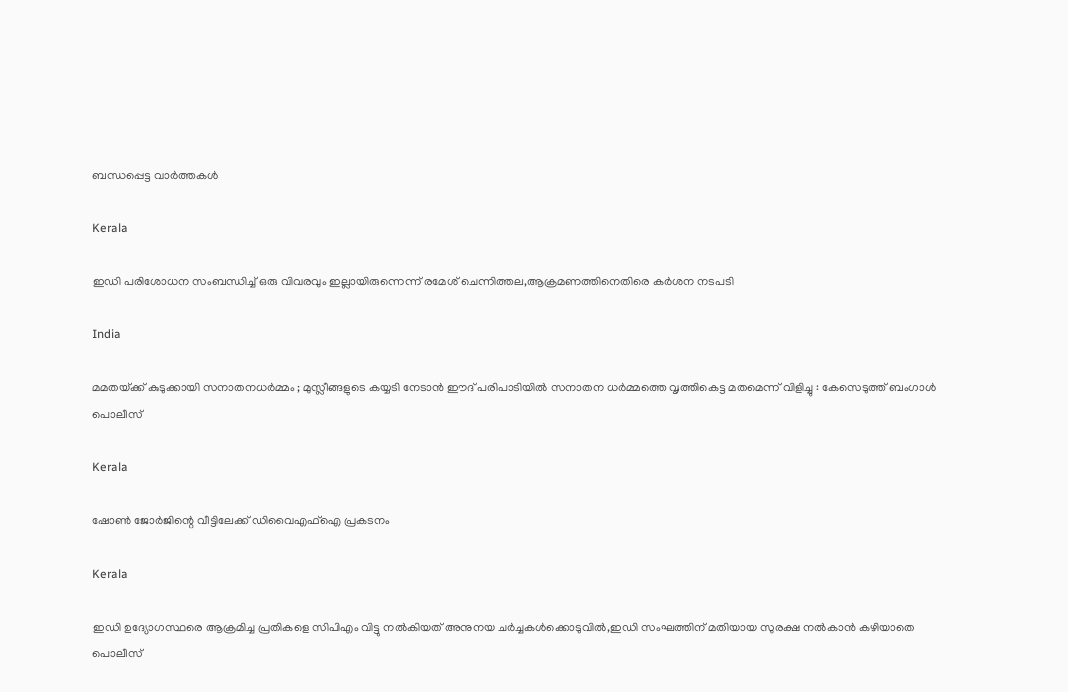ബന്ധപ്പെട്ട വാര്‍ത്തകള്‍

Kerala

ഇഡി പരിശോധന സംബന്ധിച്ച് ഒരു വിവരവും ഇല്ലായിരുന്നെന്ന് രമേശ് ചെന്നിത്തല,ആക്രമണത്തിനെതിരെ കര്‍ശന നടപടി

India

മമതയ്‌ക്ക് കുടുക്കായി സനാതനധർമ്മം ; മുസ്ലീങ്ങളുടെ കയ്യടി നേടാൻ ഈദ് പരിപാടിയിൽ സനാതന ധർമ്മത്തെ വൃത്തികെട്ട മതമെന്ന് വിളിച്ചു : കേസെടുത്ത് ബംഗാൾ പൊലീസ്

Kerala

ഷോണ്‍ ജോര്‍ജിന്റെ വീട്ടിലേക്ക് ഡിവൈഎഫ്ഐ പ്രകടനം

Kerala

ഇഡി ഉദ്യോഗസ്ഥരെ ആക്രമിച്ച പ്രതികളെ സിപിഎം വിട്ടു നല്‍കിയത് അനുനയ ചര്‍ച്ചകള്‍ക്കൊടുവില്‍,ഇഡി സംഘത്തിന് മതിയായ സുരക്ഷ നല്‍കാന്‍ കഴിയാതെ പൊലീസ്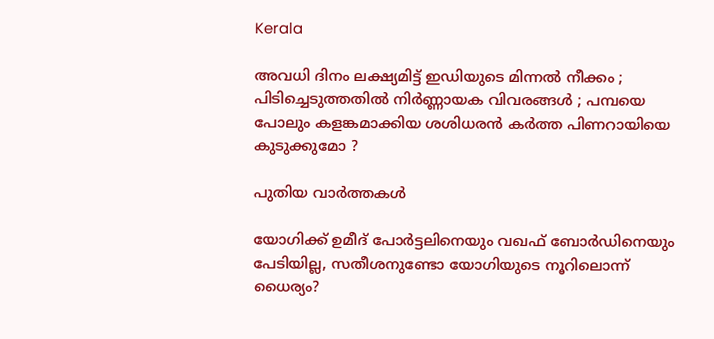Kerala

അവധി ദിനം ലക്ഷ്യമിട്ട് ഇഡിയുടെ മിന്നൽ നീക്കം ; പിടിച്ചെടുത്തതിൽ നിർണ്ണായക വിവരങ്ങൾ ; പമ്പയെ പോലും കളങ്കമാക്കിയ ശശിധരൻ കർത്ത പിണറായിയെ കുടുക്കുമോ ?

പുതിയ വാര്‍ത്തകള്‍

യോഗിക്ക് ഉമീദ് പോര്‍ട്ടലിനെയും വഖഫ് ബോര്‍ഡിനെയും പേടിയില്ല, സതീശനുണ്ടോ യോഗിയുടെ നൂറിലൊന്ന് ധൈര്യം?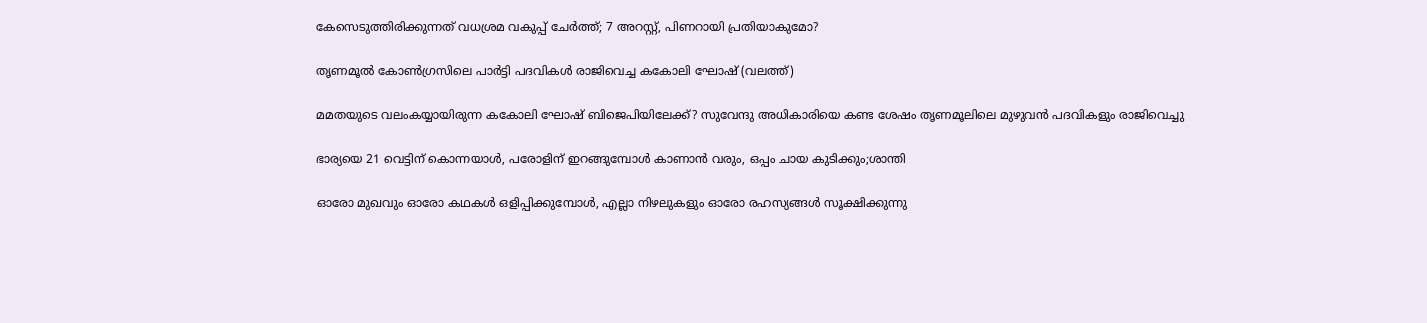കേസെടുത്തിരിക്കുന്നത് വധശ്രമ വകുപ്പ് ചേർത്ത്; 7 അറസ്റ്റ്, പിണറായി പ്രതിയാകുമോ?

തൃണമൂല്‍ കോണ്‍ഗ്രസിലെ പാര്‍ട്ടി പദവികള്‍ രാജിവെച്ച കകോലി ഘോഷ് (വലത്ത്)

മമതയുടെ വലംകയ്യായിരുന്ന കകോലി ഘോഷ് ബിജെപിയിലേക്ക്? സുവേന്ദു അധികാരിയെ കണ്ട ശേഷം തൃണമൂലിലെ മുഴുവന്‍ പദവികളും രാജിവെച്ചു

ഭാര്യയെ 21 വെട്ടിന് കൊന്നയാള്‍, പരോളിന് ഇറങ്ങുമ്പോള്‍ കാണാന്‍ വരും, ഒപ്പം ചായ കുടിക്കും;ശാന്തി

ഓരോ മുഖവും ഓരോ കഥകൾ ഒളിപ്പിക്കുമ്പോൾ, എല്ലാ നിഴലുകളും ഓരോ രഹസ്യങ്ങൾ സൂക്ഷിക്കുന്നു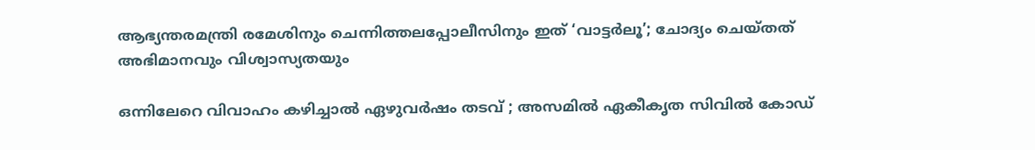ആഭ്യന്തരമന്ത്രി രമേശിനും ചെന്നിത്തലപ്പോലീസിനും ഇത് ‘വാട്ടർലൂ’; ചോദ്യം ചെയ്തത് അഭിമാനവും വിശ്വാസ്യതയും

ഒന്നിലേറെ വിവാഹം കഴിച്ചാൽ ഏഴുവർഷം തടവ് ; അസമിൽ ഏകീകൃത സിവിൽ കോഡ്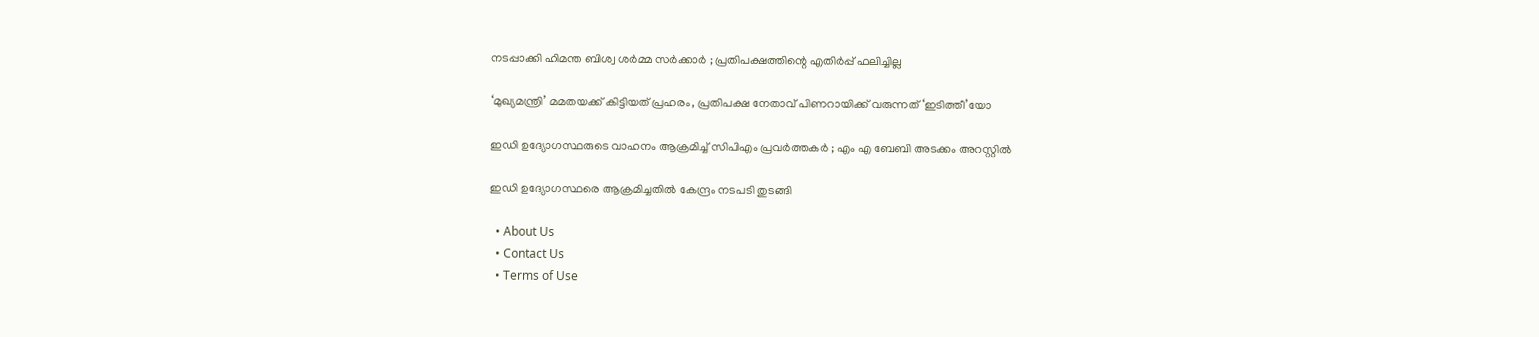നടപ്പാക്കി ഹിമന്ത ബിശ്വ ശർമ്മ സർക്കാർ ; പ്രതിപക്ഷത്തിന്റെ എതിർപ്പ് ഫലിച്ചില്ല

‘മുഖ്യമന്ത്രി’ മമതയക്ക് കിട്ടിയത് പ്രഹരം, പ്രതിപക്ഷ നേതാവ് പിണറായിക്ക് വരുന്നത് ‘ഇടിത്തീ’യോ

ഇഡി ഉദ്യോഗസ്ഥരുടെ വാഹനം ആക്രമിച്ച് സിപിഎം പ്രവർത്തകർ ; എം എ ബേബി അടക്കം അറസ്റ്റിൽ

ഇഡി ഉദ്യോഗസ്ഥരെ ആക്രമിച്ചതിൽ കേന്ദ്രം നടപടി തുടങ്ങി

  • About Us
  • Contact Us
  • Terms of Use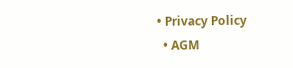• Privacy Policy
  • AGM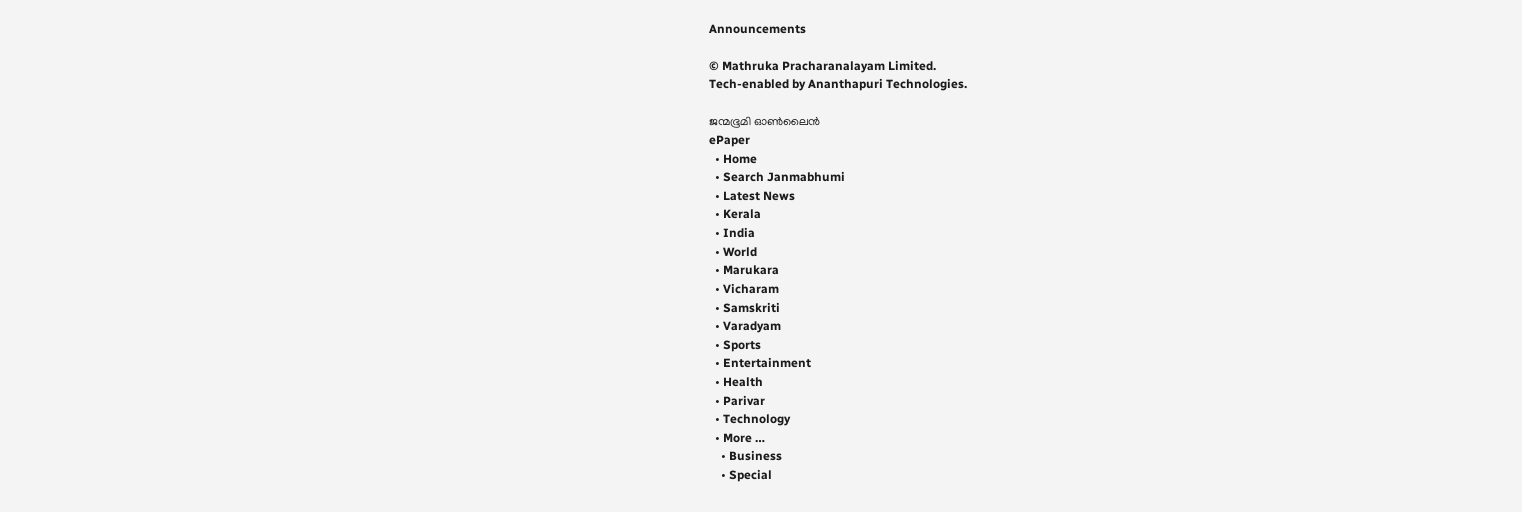Announcements

© Mathruka Pracharanalayam Limited.
Tech-enabled by Ananthapuri Technologies.

ജന്മഭൂമി ഓണ്‍ലൈന്‍
ePaper
  • Home
  • Search Janmabhumi
  • Latest News
  • Kerala
  • India
  • World
  • Marukara
  • Vicharam
  • Samskriti
  • Varadyam
  • Sports
  • Entertainment
  • Health
  • Parivar
  • Technology
  • More …
    • Business
    • Special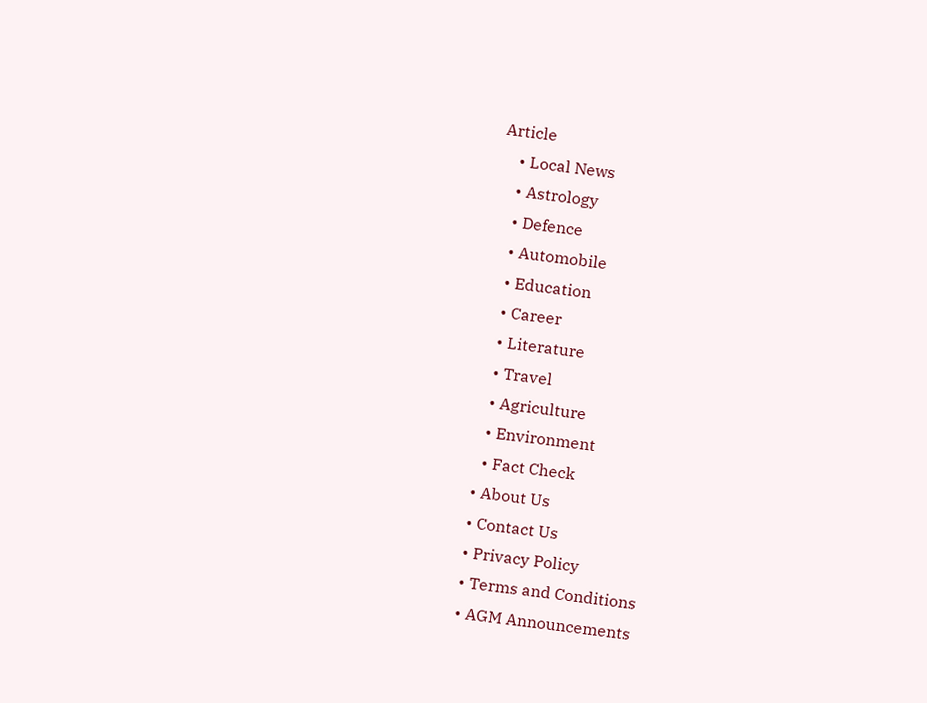Article
    • Local News
    • Astrology
    • Defence
    • Automobile
    • Education
    • Career
    • Literature
    • Travel
    • Agriculture
    • Environment
    • Fact Check
  • About Us
  • Contact Us
  • Privacy Policy
  • Terms and Conditions
  • AGM Announcements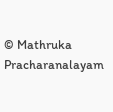© Mathruka Pracharanalayam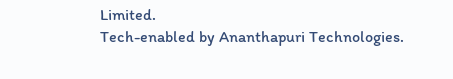Limited.
Tech-enabled by Ananthapuri Technologies.